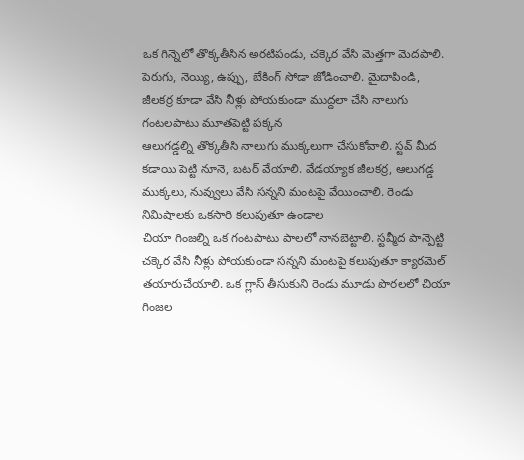ఒక గిన్నెలో తొక్కతీసిన అరటిపండు, చక్కెర వేసి మెత్తగా మెదపాలి. పెరుగు, నెయ్యి, ఉప్పు, బేకింగ్ సోడా జోడించాలి. మైదాపిండి, జీలకర్ర కూడా వేసి నీళ్లు పోయకుండా ముద్దలా చేసి నాలుగు గంటలపాటు మూతపెట్టి పక్కన
ఆలుగడ్డల్ని తొక్కతీసి నాలుగు ముక్కలుగా చేసుకోవాలి. స్టవ్ మీద కడాయి పెట్టి నూనె, బటర్ వేయాలి. వేడయ్యాక జీలకర్ర, ఆలుగడ్డ ముక్కలు, నువ్వులు వేసి సన్నని మంటపై వేయించాలి. రెండు నిమిషాలకు ఒకసారి కలుపుతూ ఉండాల
చియా గింజల్ని ఒక గంటపాటు పాలలో నానబెట్టాలి. స్టవ్మీద పాన్పెట్టి చక్కెర వేసి నీళ్లు పోయకుండా సన్నని మంటపై కలుపుతూ క్యారమెల్ తయారుచేయాలి. ఒక గ్లాస్ తీసుకుని రెండు మూడు పొరలలో చియా గింజల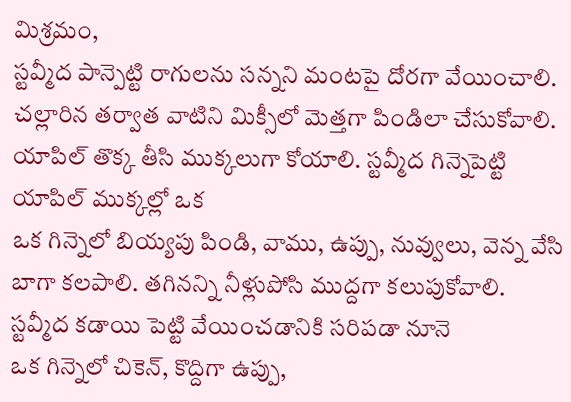మిశ్రమం,
స్టవ్మీద పాన్పెట్టి రాగులను సన్నని మంటపై దోరగా వేయించాలి. చల్లారిన తర్వాత వాటిని మిక్సీలో మెత్తగా పిండిలా చేసుకోవాలి. యాపిల్ తొక్క తీసి ముక్కలుగా కోయాలి. స్టవ్మీద గిన్నెపెట్టి యాపిల్ ముక్కల్లో ఒక
ఒక గిన్నెలో బియ్యపు పిండి, వాము, ఉప్పు, నువ్వులు, వెన్న వేసి బాగా కలపాలి. తగినన్ని నీళ్లుపోసి ముద్దగా కలుపుకోవాలి. స్టవ్మీద కడాయి పెట్టి వేయించడానికి సరిపడా నూనె
ఒక గిన్నెలో చికెన్, కొద్దిగా ఉప్పు,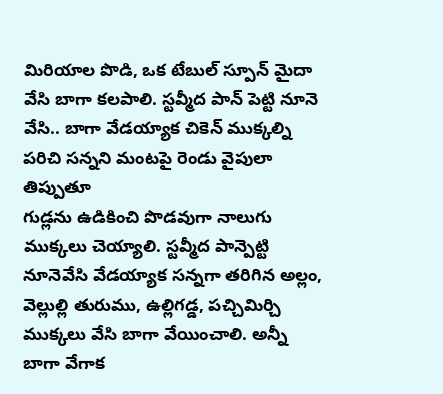మిరియాల పొడి, ఒక టేబుల్ స్పూన్ మైదా వేసి బాగా కలపాలి. స్టవ్మీద పాన్ పెట్టి నూనె వేసి.. బాగా వేడయ్యాక చికెన్ ముక్కల్ని పరిచి సన్నని మంటపై రెండు వైపులా తిప్పుతూ
గుడ్లను ఉడికించి పొడవుగా నాలుగు ముక్కలు చెయ్యాలి. స్టవ్మీద పాన్పెట్టి నూనెవేసి వేడయ్యాక సన్నగా తరిగిన అల్లం, వెల్లుల్లి తురుము, ఉల్లిగడ్డ, పచ్చిమిర్చి ముక్కలు వేసి బాగా వేయించాలి. అన్నీ బాగా వేగాక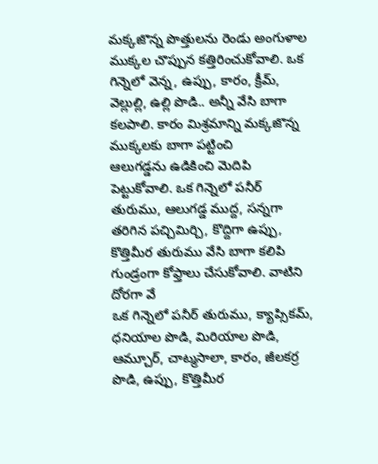మక్కజొన్న పొత్తులను రెండు అంగుళాల ముక్కల చొప్పున కత్తిరించుకోవాలి. ఒక గిన్నెలో వెన్న, ఉప్పు, కారం, క్రీమ్, వెల్లుల్లి, ఉల్లి పొడి.. అన్నీ వేసి బాగా కలపాలి. కారం మిశ్రమాన్ని మక్కజొన్న ముక్కలకు బాగా పట్టించి
ఆలుగడ్డను ఉడికించి మెదిపి పెట్టుకోవాలి. ఒక గిన్నెలో పనీర్ తురుము, ఆలుగడ్డ ముద్ద, సన్నగా తరిగిన పచ్చిమిర్చి, కొద్దిగా ఉప్పు, కొత్తిమీర తురుము వేసి బాగా కలిపి గుండ్రంగా కోఫ్తాలు చేసుకోవాలి. వాటిని దోరగా వే
ఒక గిన్నెలో పనీర్ తురుము, క్యాప్సికమ్, ధనియాల పొడి, మిరియాల పొడి, ఆమ్చూర్, చాట్మసాలా, కారం, జీలకర్ర పొడి, ఉప్పు, కొత్తిమీర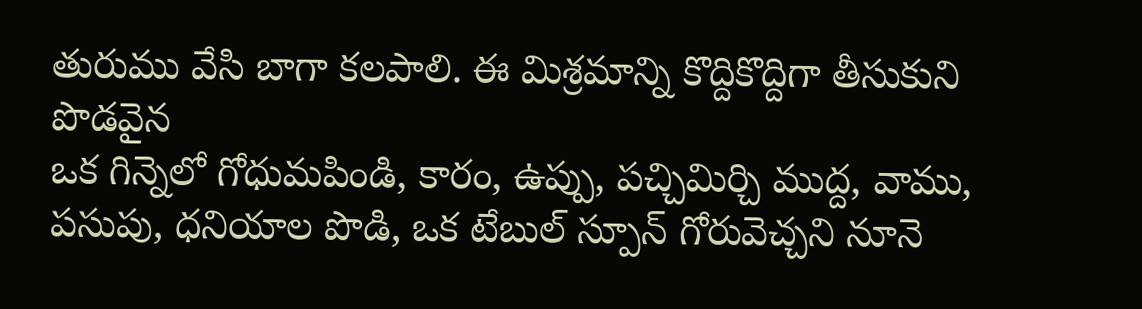తురుము వేసి బాగా కలపాలి. ఈ మిశ్రమాన్ని కొద్దికొద్దిగా తీసుకుని పొడవైన
ఒక గిన్నెలో గోధుమపిండి, కారం, ఉప్పు, పచ్చిమిర్చి ముద్ద, వాము, పసుపు, ధనియాల పొడి, ఒక టేబుల్ స్పూన్ గోరువెచ్చని నూనె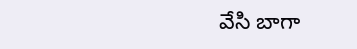వేసి బాగా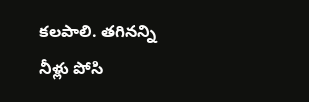కలపాలి. తగినన్ని నీళ్లు పోసి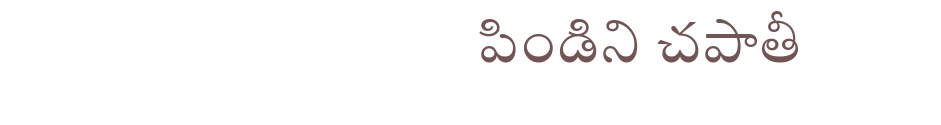పిండిని చపాతీ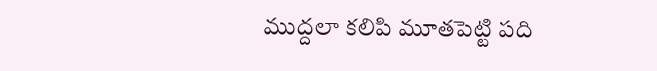ముద్దలా కలిపి మూతపెట్టి పది